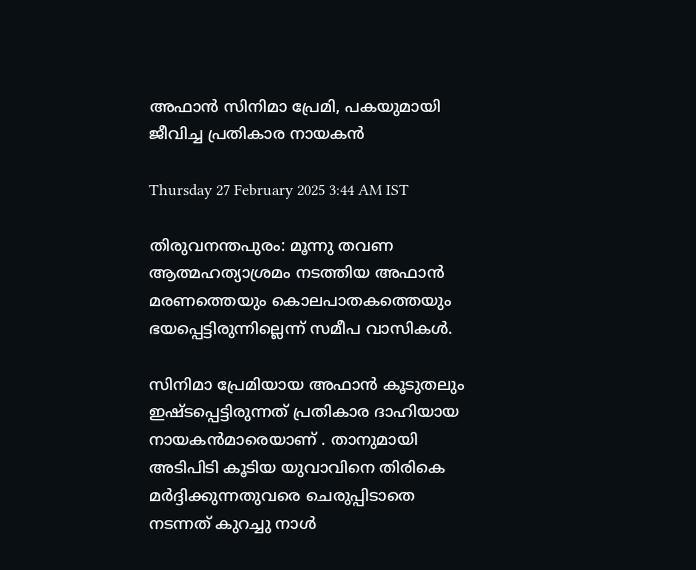അഫാൻ സിനിമാ പ്രേമി, പകയുമായി ജീവിച്ച പ്രതികാര നായകൻ

Thursday 27 February 2025 3:44 AM IST

തിരുവനന്തപുരം: മൂന്നു തവണ ആത്മഹത്യാശ്രമം നടത്തിയ അഫാൻ മരണത്തെയും കൊലപാതകത്തെയും ഭയപ്പെട്ടിരുന്നില്ലെന്ന് സമീപ വാസികൾ.

സിനിമാ പ്രേമിയായ അഫാൻ കൂടുതലും ഇഷ്ടപ്പെട്ടിരുന്നത് പ്രതികാര ദാഹിയായ നായകൻമാരെയാണ് . താനുമായി അടിപിടി കൂടിയ യുവാവിനെ തിരികെ മർദ്ദിക്കുന്നതുവരെ ചെരുപ്പിടാതെ നടന്നത് കുറച്ചു നാൾ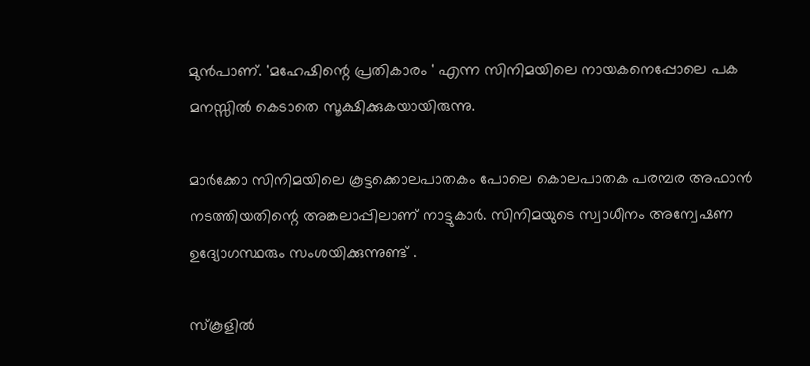മുൻപാണ്. 'മഹേഷിന്റെ പ്രതികാരം ' എന്ന സിനിമയിലെ നായകനെപ്പോലെ പക മനസ്സിൽ കെടാതെ സൂക്ഷിക്കുകയായിരുന്നു.

മാർക്കോ സിനിമയിലെ കൂട്ടക്കൊലപാതകം പോലെ കൊലപാതക പരമ്പര അഫാൻ നടത്തിയതിന്റെ അങ്കലാപ്പിലാണ് നാട്ടുകാർ. സിനിമയുടെ സ്വാധീനം അന്വേഷണ ഉദ്യോഗസ്ഥരും സംശയിക്കുന്നുണ്ട് .

സ്കൂളിൽ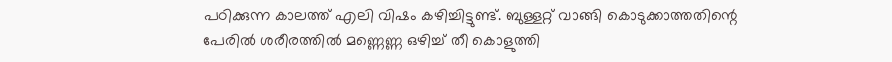പഠിക്കുന്ന കാലത്ത് എലി വിഷം കഴിച്ചിട്ടുണ്ട്. ബുള്ളറ്റ് വാങ്ങി കൊടുക്കാത്തതിന്റെ പേരിൽ ശരീരത്തിൽ മണ്ണെണ്ണ ഒഴിച്ച് തീ കൊളുത്തി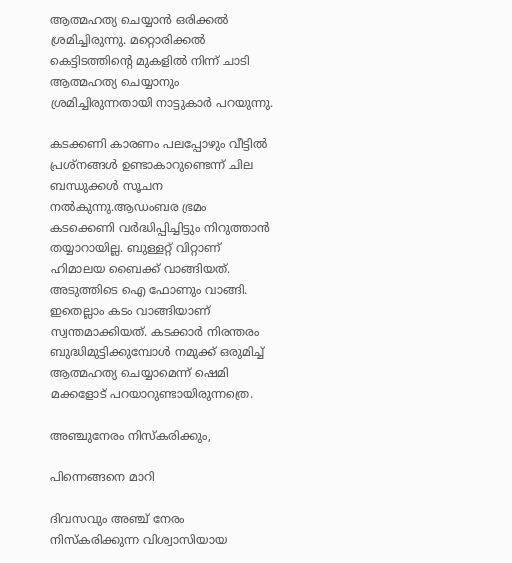ആത്മഹത്യ ചെയ്യാൻ ഒരിക്കൽ ശ്രമിച്ചിരുന്നു. മറ്റൊരിക്കൽ കെട്ടിടത്തിന്റെ മുകളിൽ നിന്ന് ചാടി ആത്മഹത്യ ചെയ്യാനും ശ്രമിച്ചിരുന്നതായി നാട്ടുകാർ പറയുന്നു.

കടക്കണി കാരണം പലപ്പോഴും വീട്ടിൽ പ്രശ്നങ്ങൾ ഉണ്ടാകാറുണ്ടെന്ന് ചില ബന്ധുക്കൾ സൂചന നൽകുന്നു.ആഡംബര ഭ്രമം കടക്കെണി വർദ്ധിപ്പിച്ചിട്ടും നിറുത്താൻ തയ്യാറായില്ല. ബുള്ളറ്റ് വിറ്റാണ് ഹിമാലയ ബൈക്ക് വാങ്ങിയത്. അടുത്തിടെ ഐ ഫോണും വാങ്ങി. ഇതെല്ലാം കടം വാങ്ങിയാണ് സ്വന്തമാക്കിയത്. കടക്കാർ നിരന്തരം ബുദ്ധിമുട്ടിക്കുമ്പോൾ നമുക്ക് ഒരുമിച്ച് ആത്മഹത്യ ചെയ്യാമെന്ന് ഷെമി മക്കളോട് പറയാറുണ്ടായിരുന്നത്രെ.

അഞ്ചുനേരം നിസ്‌കരിക്കും,

പിന്നെങ്ങനെ മാറി

ദിവസവും അഞ്ച് നേരം നിസ്കരിക്കുന്ന വിശ്വാസിയായ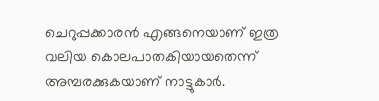ചെറുപ്പക്കാരൻ എങ്ങനെയാണ് ഇത്ര വലിയ കൊലപാതകിയായതെന്ന് അമ്പരക്കുകയാണ് നാട്ടുകാർ.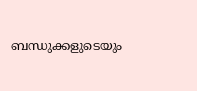ബന്ധുക്കളുടെയും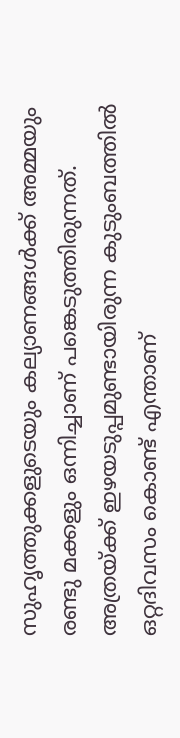സുഹൃത്തുക്കളുടെയും കല്യാണങ്ങൾക്ക് അമ്മയും രണ്ടു മക്കളും ഒന്നിച്ചാണ് പങ്കെടുത്തിരുന്നത്. അത്രയ്‌ക്ക് ഇഴയടുപ്പമുണ്ടായിരുന്ന കുടുംബത്തിൽ ഒറ്റദിവസം കൊണ്ട് എന്താണ്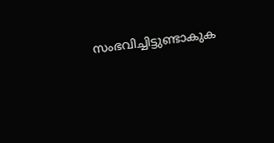സംഭവിച്ചിട്ടുണ്ടാകുക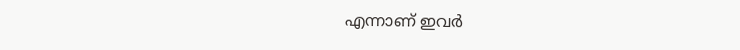എന്നാണ് ഇവർ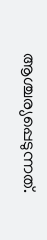ആശ്ചര്യപ്പെടുന്നത്.